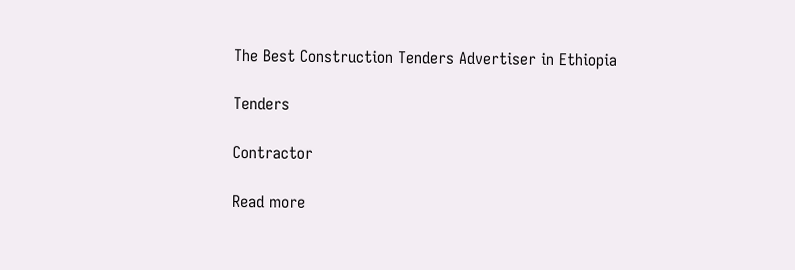The Best Construction Tenders Advertiser in Ethiopia

Tenders

Contractor

Read more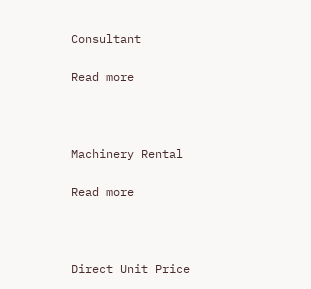Consultant

Read more



Machinery Rental

Read more



Direct Unit Price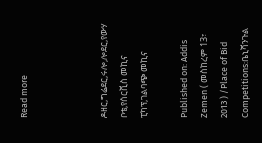Read more



ዶዘር,ግሬደር,ሩሎ,ሎደር,የውሃ ቦቴ,የሰርቪስ መኪና ፒካፕ,ገልባጭ መኪና

Published on: Addis Zemen ( መስከረም 13፣ 2013 ) /Place of Bid Competitions:ቤኒሻንጉል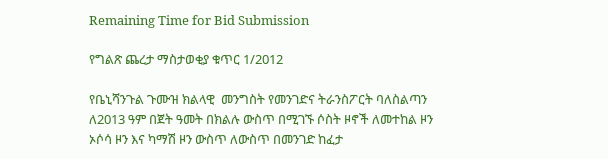Remaining Time for Bid Submission

የግልጽ ጨረታ ማስታወቂያ ቁጥር 1/2012

የቤኒሻንጉል ጉሙዝ ክልላዊ  መንግስት የመንገድና ትራንስፖርት ባለስልጣን ለ2013 ዓም በጀት ዓመት በክልሉ ውስጥ በሚገኙ ሶስት ዞኖች ለመተከል ዞን ኦሶሳ ዞን እና ካማሽ ዞን ውስጥ ለውስጥ በመንገድ ከፈታ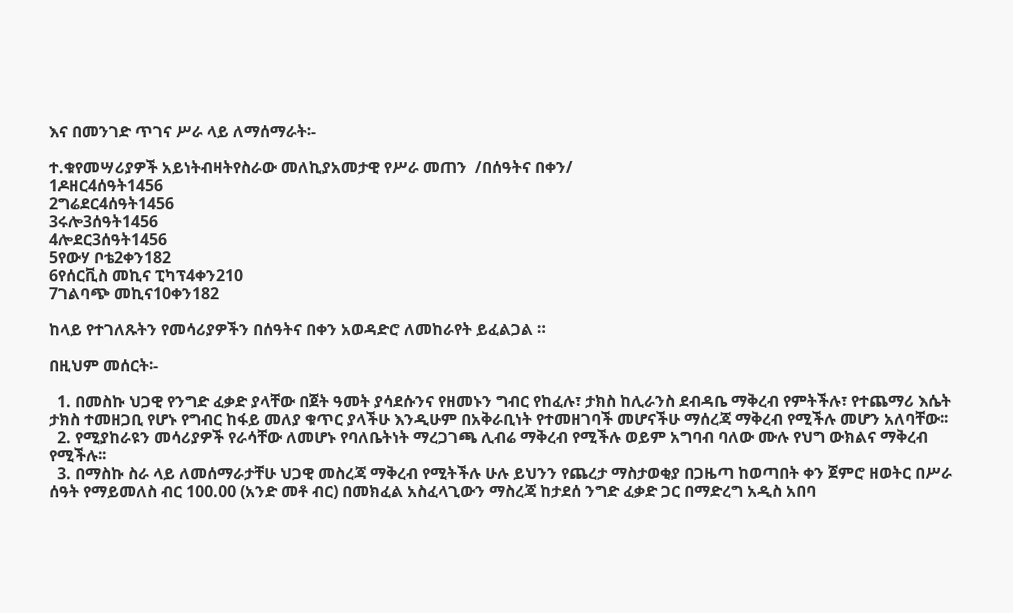እና በመንገድ ጥገና ሥራ ላይ ለማሰማራት፡-

ተ.ቁየመሣሪያዎች አይነትብዛትየስራው መለኪያአመታዊ የሥራ መጠን  /በሰዓትና በቀን/
1ዶዘር4ሰዓት1456
2ግሬደር4ሰዓት1456
3ሩሎ3ሰዓት1456
4ሎደር3ሰዓት1456
5የውሃ ቦቴ2ቀን182
6የሰርቪስ መኪና ፒካፕ4ቀን210
7ገልባጭ መኪና10ቀን182

ከላይ የተገለጹትን የመሳሪያዎችን በሰዓትና በቀን አወዳድሮ ለመከራየት ይፈልጋል ።

በዚህም መሰርት፡-

  1. በመስኩ ህጋዊ የንግድ ፈቃድ ያላቸው በጀት ዓመት ያሳደሱንና የዘመኑን ግብር የከፈሉ፣ ታክስ ከሊራንስ ደብዳቤ ማቅረብ የምትችሉ፣ የተጨማሪ እሴት ታክስ ተመዘጋቢ የሆኑ የግብር ከፋይ መለያ ቁጥር ያላችሁ እንዲሁም በአቅራቢነት የተመዘገባች መሆናችሁ ማሰረጃ ማቅረብ የሚችሉ መሆን አለባቸው፡፡
  2. የሚያከራዩን መሳሪያዎች የራሳቸው ለመሆኑ የባለቤትነት ማረጋገጫ ሊብሬ ማቅረብ የሚችሉ ወይም አግባብ ባለው ሙሉ የህግ ውክልና ማቅረብ የሚችሉ፡፡
  3. በማስኩ ስራ ላይ ለመሰማራታቸሁ ህጋዊ መስረጃ ማቅረብ የሚትችሉ ሁሉ ይህንን የጨረታ ማስታወቂያ በጋዜጣ ከወጣበት ቀን ጀምሮ ዘወትር በሥራ ሰዓት የማይመለስ ብር 100.00 (አንድ መቶ ብር) በመክፈል አስፈላጊውን ማስረጃ ከታደሰ ንግድ ፈቃድ ጋር በማድረግ አዲስ አበባ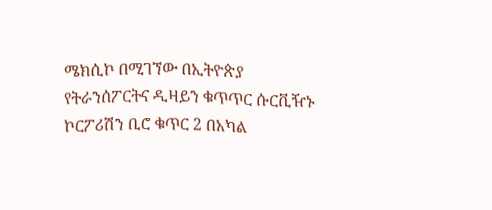ሜክሲኮ በሚገኘው በኢትዮጵያ የትራንሰፖርትና ዲዛይን ቁጥጥር ሱርቪዥኑ ኮርፖሪሽን ቢሮ ቁጥር 2 በአካል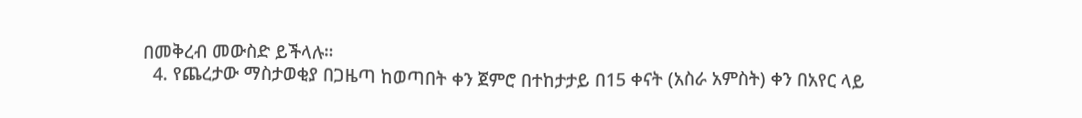በመቅረብ መውስድ ይችላሉ።
  4. የጨረታው ማስታወቂያ በጋዜጣ ከወጣበት ቀን ጀምሮ በተከታታይ በ15 ቀናት (አስራ አምስት) ቀን በአየር ላይ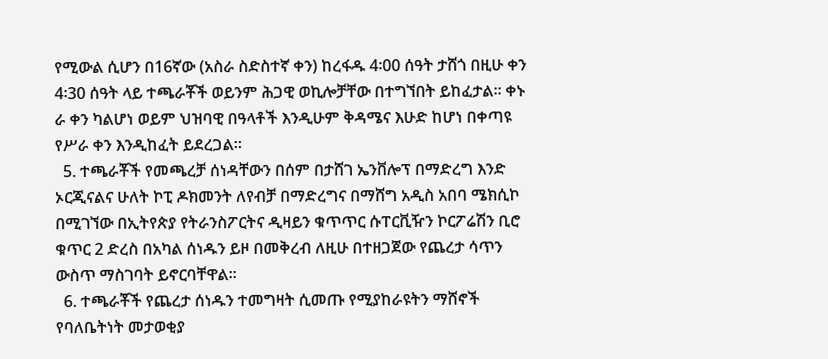የሚውል ሲሆን በ16ኛው (አስራ ስድስተኛ ቀን) ከረፋዱ 4፡00 ሰዓት ታሸጎ በዚሁ ቀን 4፡30 ሰዓት ላይ ተጫራቾች ወይንም ሕጋዊ ወኪሎቻቸው በተግኘበት ይከፈታል፡፡ ቀኑ ራ ቀን ካልሆነ ወይም ህዝባዊ በዓላቶች እንዲሁም ቅዳሜና እሁድ ከሆነ በቀጣዩ የሥራ ቀን እንዲከፈት ይደረጋል።
  5. ተጫራቾች የመጫረቻ ሰነዳቸውን በሰም በታሸገ ኤንቨሎፕ በማድረግ እንድ ኦርጂናልና ሁለት ኮፒ ዶክመንት ለየብቻ በማድረግና በማሸግ አዲስ አበባ ሜክሲኮ በሚገኘው በኢትየጵያ የትራንስፖርትና ዲዛይን ቁጥጥር ሱፐርቪዥን ኮርፖሬሽን ቢሮ ቁጥር 2 ድረስ በአካል ሰነዱን ይዞ በመቅረብ ለዚሁ በተዘጋጀው የጨረታ ሳጥን ውስጥ ማስገባት ይኖርባቸዋል።
  6. ተጫራቾች የጨረታ ሰነዱን ተመግዛት ሲመጡ የሚያከራዩትን ማሸኖች የባለቤትነት መታወቂያ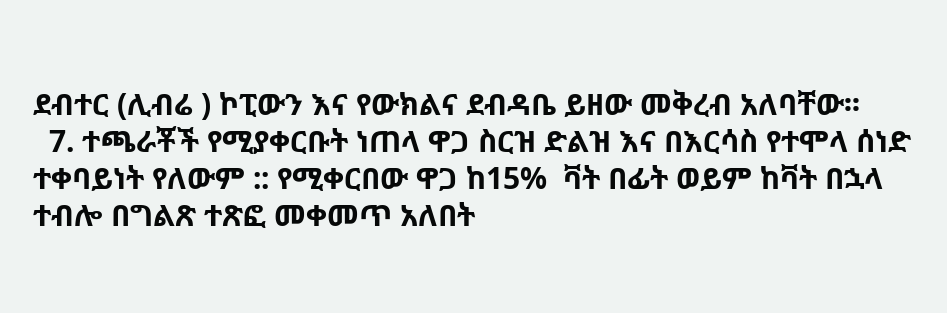ደብተር (ሊብሬ ) ኮፒውን እና የውክልና ደብዳቤ ይዘው መቅረብ አለባቸው፡፡
  7. ተጫራቾች የሚያቀርቡት ነጠላ ዋጋ ስርዝ ድልዝ እና በእርሳስ የተሞላ ሰነድ ተቀባይነት የለውም :: የሚቀርበው ዋጋ ከ15%  ቫት በፊት ወይም ከቫት በኋላ ተብሎ በግልጽ ተጽፎ መቀመጥ አለበት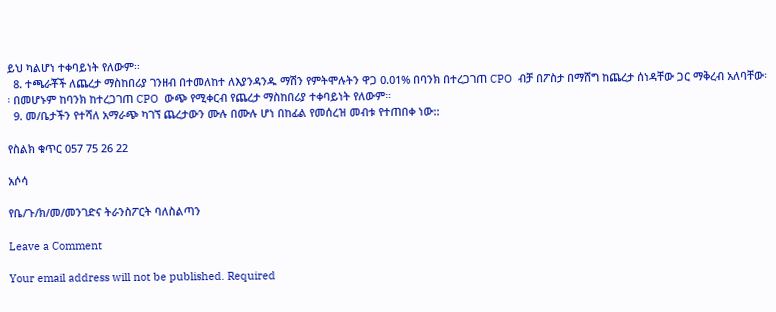ይህ ካልሆነ ተቀባይነት የለውም፡፡
  8. ተጫራቾች ለጨረታ ማስከበሪያ ገንዘብ በተመለከተ ለእያንዳንዱ ማሽን የምትሞሉትን ዋጋ 0.01% በባንክ በተረጋገጠ CPO  ብቻ በፖስታ በማሸግ ከጨረታ ሰነዳቸው ጋር ማቅረብ አለባቸው፡፡ በመሆኑም ከባንክ ከተረጋገጠ CPO  ውጭ የሚቀርብ የጨረታ ማስከበሪያ ተቀባይነት የለውም።
  9. መ/ቤታችን የተሻለ አማራጭ ካገኘ ጨረታውን ሙሉ በሙሉ ሆነ በከፊል የመሰረዝ መብቱ የተጠበቀ ነው::

የስልክ ቁጥር 057 75 26 22

አሶሳ

የቤ/ጉ/ክ/መ/መንገድና ትራንስፖርት ባለስልጣን

Leave a Comment

Your email address will not be published. Required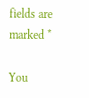fields are marked *

You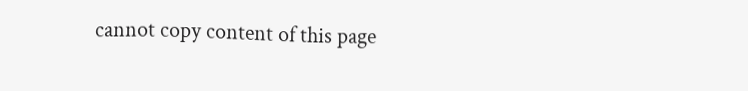cannot copy content of this page